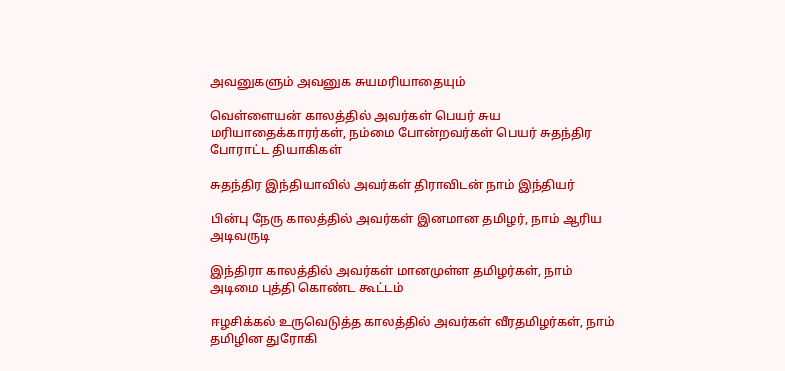அவனுகளும் அவனுக சுயமரியாதையும்

வெள்ளையன் காலத்தில் அவர்கள் பெயர் சுய மரியாதைக்காரர்கள், நம்மை போன்றவர்கள் பெயர் சுதந்திர போராட்ட தியாகிகள்

சுதந்திர இந்தியாவில் அவர்கள் திராவிடன் நாம் இந்தியர்

பின்பு நேரு காலத்தில் அவர்கள் இனமான தமிழர், நாம் ஆரிய அடிவருடி

இந்திரா காலத்தில் அவர்கள் மானமுள்ள தமிழர்கள், நாம் அடிமை புத்தி கொண்ட கூட்டம்

ஈழசிக்கல் உருவெடுத்த காலத்தில் அவர்கள் வீரதமிழர்கள், நாம் தமிழின துரோகி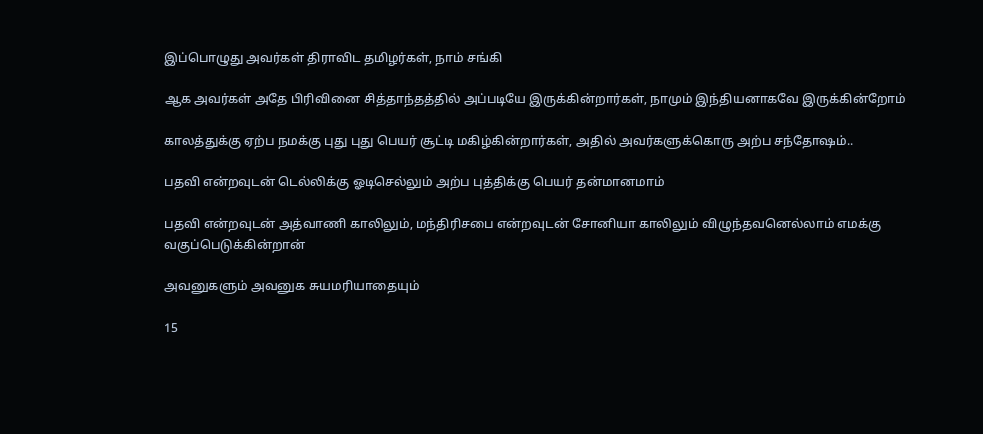இப்பொழுது அவர்கள் திராவிட தமிழர்கள், நாம் சங்கி

ஆக அவர்கள் அதே பிரிவினை சித்தாந்தத்தில் அப்படியே இருக்கின்றார்கள், நாமும் இந்தியனாகவே இருக்கின்றோம்

காலத்துக்கு ஏற்ப நமக்கு புது புது பெயர் சூட்டி மகிழ்கின்றார்கள், அதில் அவர்களுக்கொரு அற்ப சந்தோஷம்..

பதவி என்றவுடன் டெல்லிக்கு ஓடிசெல்லும் அற்ப புத்திக்கு பெயர் தன்மானமாம்

பதவி என்றவுடன் அத்வாணி காலிலும், மந்திரிசபை என்றவுடன் சோனியா காலிலும் விழுந்தவனெல்லாம் எமக்கு வகுப்பெடுக்கின்றான்

அவனுகளும் அவனுக சுயமரியாதையும்

15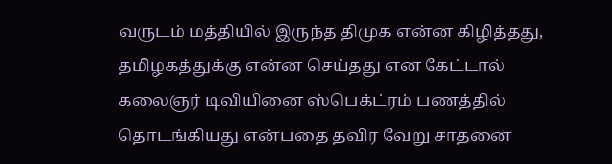வருடம் மத்தியில் இருந்த திமுக என்ன கிழித்தது, தமிழகத்துக்கு என்ன செய்தது என கேட்டால் கலைஞர் டிவியினை ஸ்பெக்ட்ரம் பணத்தில் தொடங்கியது என்பதை தவிர வேறு சாதனை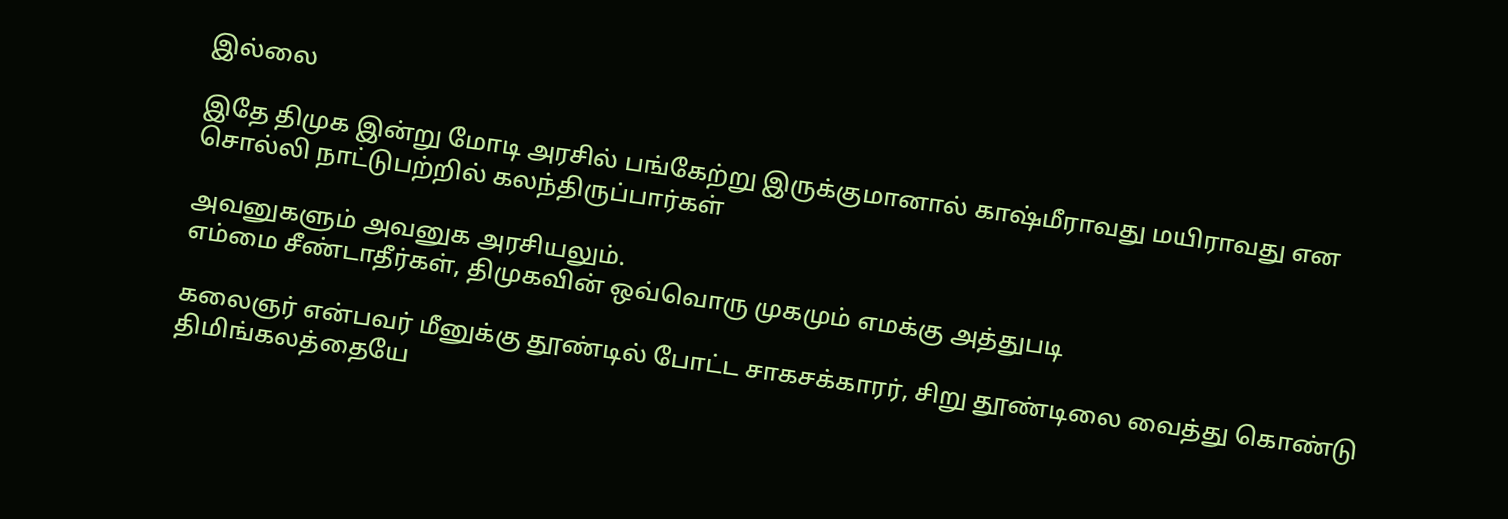இல்லை

இதே திமுக இன்று மோடி அரசில் பங்கேற்று இருக்குமானால் காஷ்மீராவது மயிராவது என சொல்லி நாட்டுபற்றில் கலந்திருப்பார்கள்

அவனுகளும் அவனுக அரசியலும்.
எம்மை சீண்டாதீர்கள், திமுகவின் ஒவ்வொரு முகமும் எமக்கு அத்துபடி

கலைஞர் என்பவர் மீனுக்கு தூண்டில் போட்ட சாகசக்காரர், சிறு தூண்டிலை வைத்து கொண்டு திமிங்கலத்தையே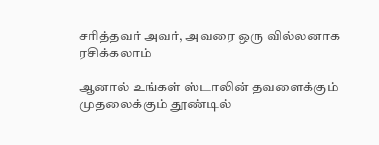சரித்தவர் அவர், அவரை ஒரு வில்லனாக ரசிக்கலாம்

ஆனால் உங்கள் ஸ்டாலின் தவளைக்கும் முதலைக்கும் தூண்டில்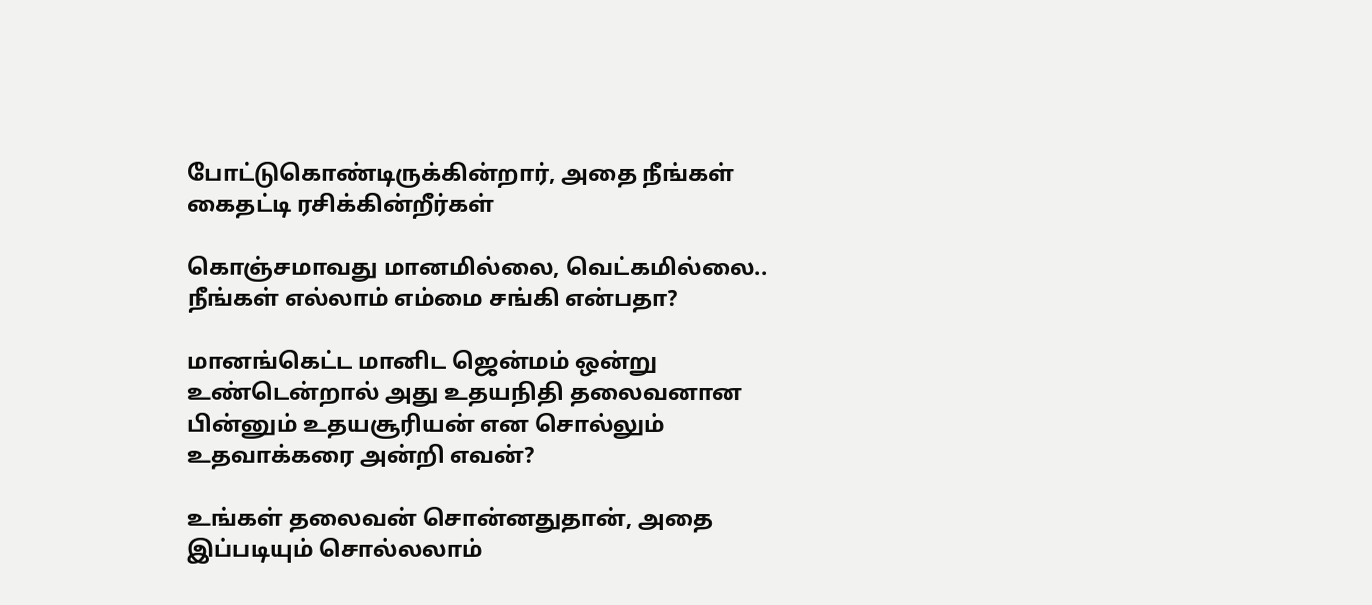போட்டுகொண்டிருக்கின்றார், அதை நீங்கள் கைதட்டி ரசிக்கின்றீர்கள்

கொஞ்சமாவது மானமில்லை, வெட்கமில்லை.. நீங்கள் எல்லாம் எம்மை சங்கி என்பதா?

மானங்கெட்ட மானிட ஜென்மம் ஒன்று உண்டென்றால் அது உதயநிதி தலைவனான பின்னும் உதயசூரியன் என சொல்லும் உதவாக்கரை அன்றி எவன்?

உங்கள் தலைவன் சொன்னதுதான், அதை இப்படியும் சொல்லலாம்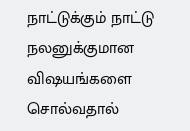நாட்டுக்கும் நாட்டு நலனுக்குமான விஷயங்களை சொல்வதால்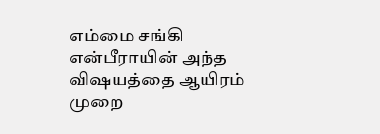எம்மை சங்கி என்பீராயின் அந்த விஷயத்தை ஆயிரம் முறை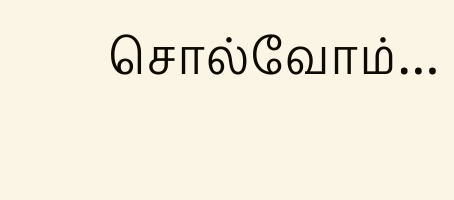சொல்வோம்…